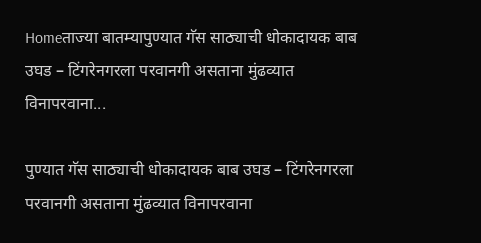Homeताज्या बातम्यापुण्यात गॅस साठ्याची धोकादायक बाब उघड – टिंगरेनगरला परवानगी असताना मुंढव्यात विनापरवाना...

पुण्यात गॅस साठ्याची धोकादायक बाब उघड – टिंगरेनगरला परवानगी असताना मुंढव्यात विनापरवाना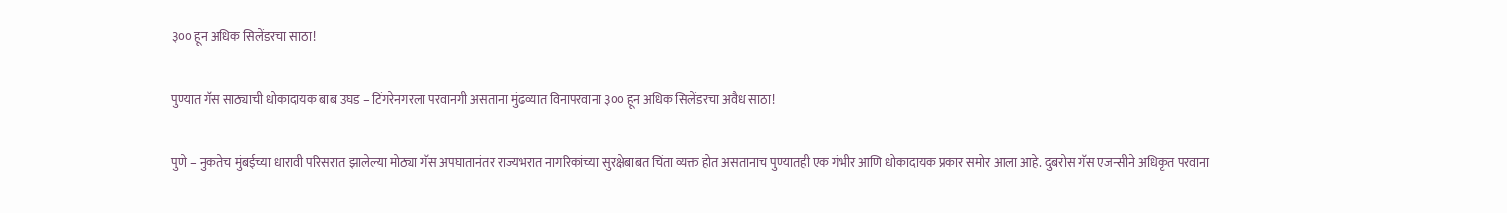३०० हून अधिक सिलेंडरचा साठा!

पुण्यात गॅस साठ्याची धोकादायक बाब उघड – टिंगरेनगरला परवानगी असताना मुंढव्यात विनापरवाना ३०० हून अधिक सिलेंडरचा अवैध साठा!

पुणे – नुकतेच मुंबईच्या धारावी परिसरात झालेल्या मोठ्या गॅस अपघातानंतर राज्यभरात नागरिकांच्या सुरक्षेबाबत चिंता व्यक्त होत असतानाच पुण्यातही एक गंभीर आणि धोकादायक प्रकार समोर आला आहे. दुबरोस गॅस एजन्सीने अधिकृत परवाना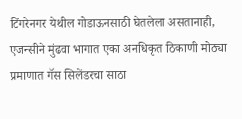टिंगरेनगर येथील गोडाऊनसाठी घेतलेला असतानाही, एजन्सीने मुंढवा भागात एका अनधिकृत ठिकाणी मोठ्या प्रमाणात गॅस सिलेंडरचा साठा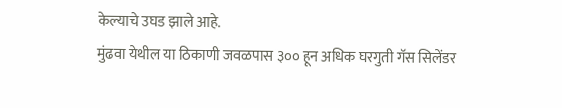केल्याचे उघड झाले आहे.
मुंढवा येथील या ठिकाणी जवळपास ३०० हून अधिक घरगुती गॅस सिलेंडर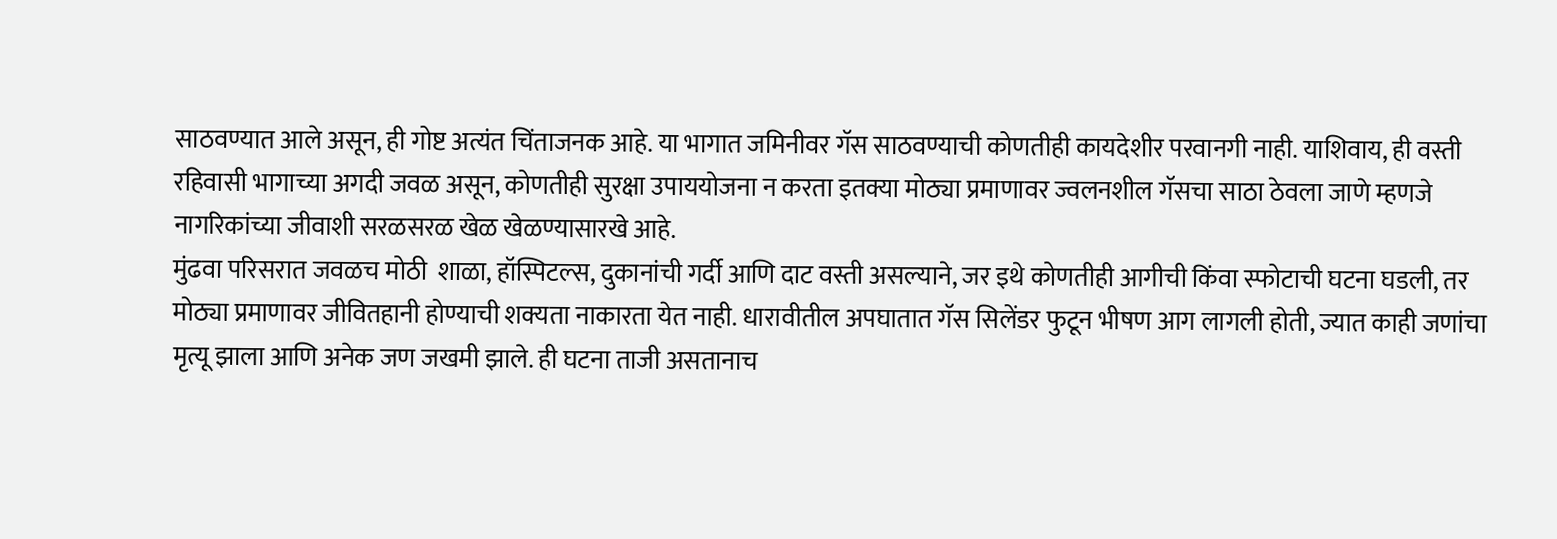साठवण्यात आले असून, ही गोष्ट अत्यंत चिंताजनक आहे. या भागात जमिनीवर गॅस साठवण्याची कोणतीही कायदेशीर परवानगी नाही. याशिवाय, ही वस्ती रहिवासी भागाच्या अगदी जवळ असून, कोणतीही सुरक्षा उपाययोजना न करता इतक्या मोठ्या प्रमाणावर ज्वलनशील गॅसचा साठा ठेवला जाणे म्हणजे नागरिकांच्या जीवाशी सरळसरळ खेळ खेळण्यासारखे आहे.
मुंढवा परिसरात जवळच मोठी  शाळा, हॉस्पिटल्स, दुकानांची गर्दी आणि दाट वस्ती असल्याने, जर इथे कोणतीही आगीची किंवा स्फोटाची घटना घडली, तर मोठ्या प्रमाणावर जीवितहानी होण्याची शक्यता नाकारता येत नाही. धारावीतील अपघातात गॅस सिलेंडर फुटून भीषण आग लागली होती, ज्यात काही जणांचा मृत्यू झाला आणि अनेक जण जखमी झाले. ही घटना ताजी असतानाच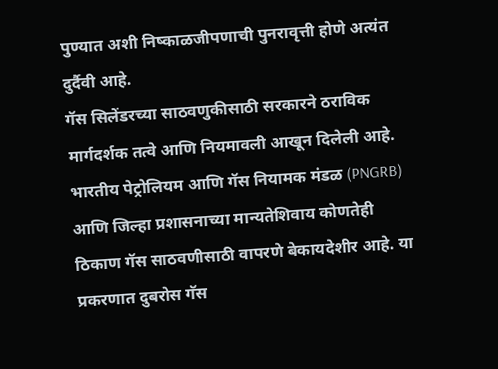पुण्यात अशी निष्काळजीपणाची पुनरावृत्ती होणे अत्यंत दुर्दैवी आहे.
गॅस सिलेंडरच्या साठवणुकीसाठी सरकारने ठराविक मार्गदर्शक तत्वे आणि नियमावली आखून दिलेली आहे. भारतीय पेट्रोलियम आणि गॅस नियामक मंडळ (PNGRB) आणि जिल्हा प्रशासनाच्या मान्यतेशिवाय कोणतेही ठिकाण गॅस साठवणीसाठी वापरणे बेकायदेशीर आहे. या प्रकरणात दुबरोस गॅस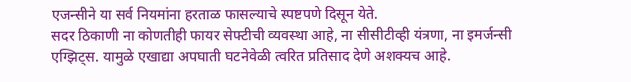एजन्सीने या सर्व नियमांना हरताळ फासल्याचे स्पष्टपणे दिसून येते.
सदर ठिकाणी ना कोणतीही फायर सेफ्टीची व्यवस्था आहे, ना सीसीटीव्ही यंत्रणा, ना इमर्जन्सी एग्झिट्स. यामुळे एखाद्या अपघाती घटनेवेळी त्वरित प्रतिसाद देणे अशक्यच आहे.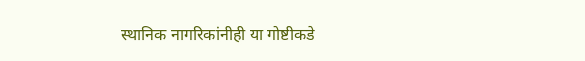स्थानिक नागरिकांनीही या गोष्टीकडे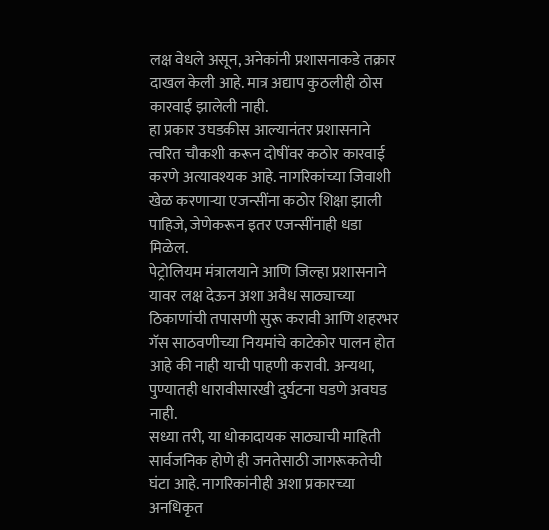लक्ष वेधले असून, अनेकांनी प्रशासनाकडे तक्रार दाखल केली आहे. मात्र अद्याप कुठलीही ठोस कारवाई झालेली नाही.
हा प्रकार उघडकीस आल्यानंतर प्रशासनाने त्वरित चौकशी करून दोषींवर कठोर कारवाई करणे अत्यावश्यक आहे. नागरिकांच्या जिवाशी खेळ करणाऱ्या एजन्सींना कठोर शिक्षा झाली पाहिजे, जेणेकरून इतर एजन्सींनाही धडा मिळेल.
पेट्रोलियम मंत्रालयाने आणि जिल्हा प्रशासनाने यावर लक्ष देऊन अशा अवैध साठ्याच्या ठिकाणांची तपासणी सुरू करावी आणि शहरभर गॅस साठवणीच्या नियमांचे काटेकोर पालन होत आहे की नाही याची पाहणी करावी. अन्यथा, पुण्यातही धारावीसारखी दुर्घटना घडणे अवघड नाही.
सध्या तरी, या धोकादायक साठ्याची माहिती सार्वजनिक होणे ही जनतेसाठी जागरूकतेची घंटा आहे. नागरिकांनीही अशा प्रकारच्या अनधिकृत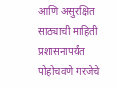आणि असुरक्षित साठ्याची माहिती प्रशासनापर्यंत पोहोचवणे गरजेचे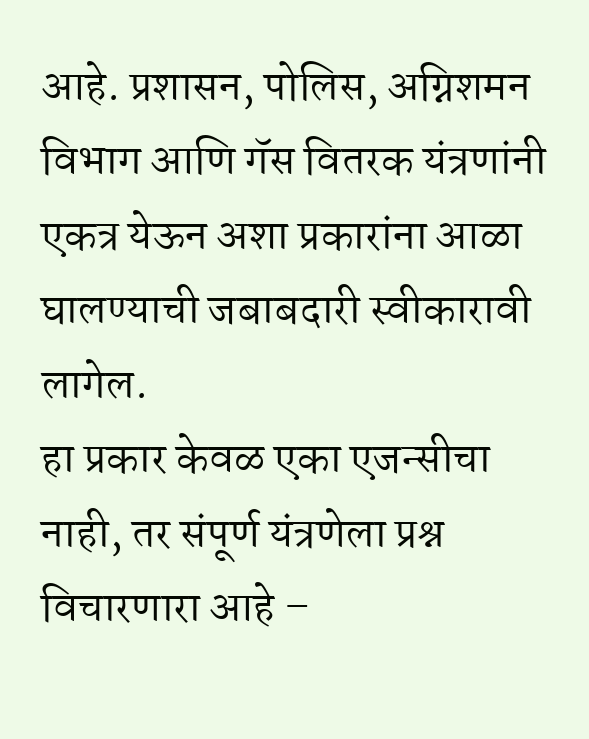आहे. प्रशासन, पोलिस, अग्निशमन विभाग आणि गॅस वितरक यंत्रणांनी एकत्र येऊन अशा प्रकारांना आळा घालण्याची जबाबदारी स्वीकारावी लागेल.
हा प्रकार केवळ एका एजन्सीचा नाही, तर संपूर्ण यंत्रणेला प्रश्न विचारणारा आहे –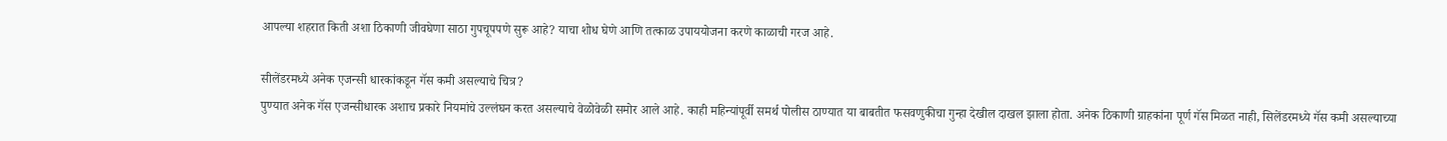आपल्या शहरात किती अशा ठिकाणी जीवघेणा साठा गुपचूपपणे सुरू आहे? याचा शोध घेणे आणि तत्काळ उपाययोजना करणे काळाची गरज आहे.

सीलेंडरमध्ये अनेक एजन्सी धारकांकडून गॅस कमी असल्याचे चित्र?
पुण्यात अनेक गॅस एजन्सीधारक अशाच प्रकारे नियमांचे उल्लंघन करत असल्याचे वेळोवेळी समोर आले आहे. काही महिन्यांपूर्वी समर्थ पोलीस ठाण्यात या बाबतीत फसवणुकीचा गुन्हा देखील दाखल झाला होता. अनेक ठिकाणी ग्राहकांना पूर्ण गॅस मिळत नाही, सिलेंडरमध्ये गॅस कमी असल्याच्या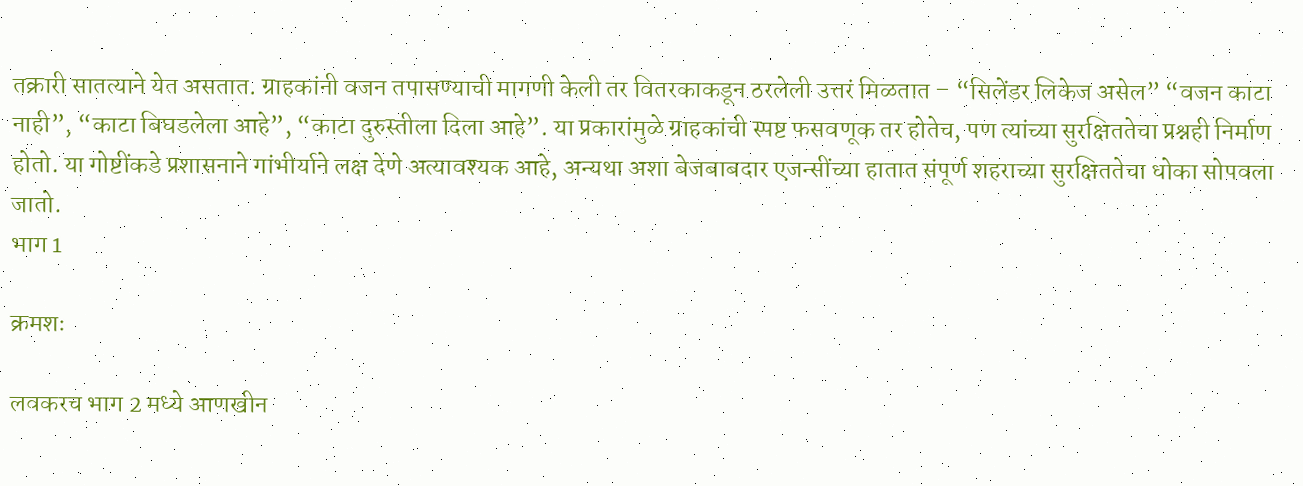तक्रारी सातत्याने येत असतात. ग्राहकांनी वजन तपासण्याची मागणी केली तर वितरकाकडून ठरलेली उत्तरं मिळतात – “सिलेंडर लिकेज असेल” “वजन काटा नाही”, “काटा बिघडलेला आहे”, “काटा दुरुस्तीला दिला आहे”. या प्रकारांमुळे ग्राहकांची स्पष्ट फसवणूक तर होतेच, पण त्यांच्या सुरक्षिततेचा प्रश्नही निर्माण होतो. या गोष्टींकडे प्रशासनाने गांभीर्याने लक्ष देणे अत्यावश्यक आहे, अन्यथा अशा बेजबाबदार एजन्सींच्या हातात संपूर्ण शहराच्या सुरक्षिततेचा धोका सोपवला जातो.
भाग 1

क्रमशः

लवकरच भाग 2 मध्ये आणखीन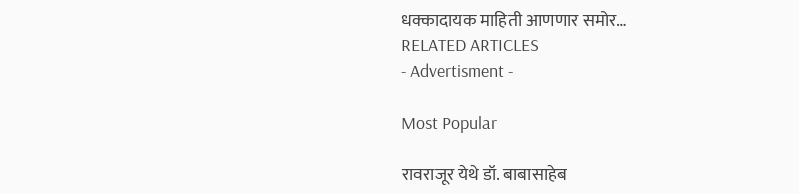धक्कादायक माहिती आणणार समोर…
RELATED ARTICLES
- Advertisment -

Most Popular

रावराजूर येथे डॉ. बाबासाहेब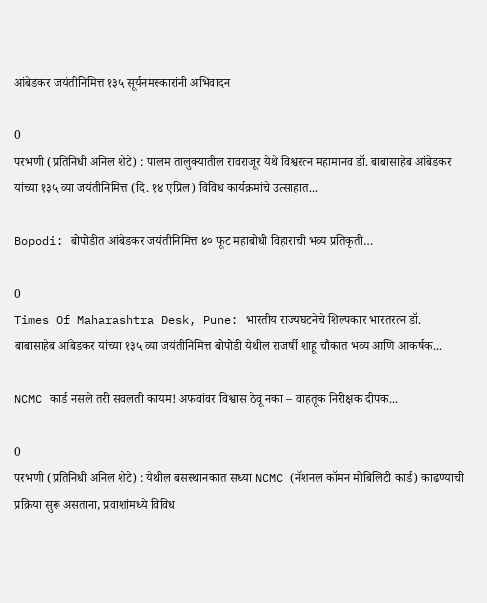आंबेडकर जयंतीनिमित्त १३५ सूर्यनमस्कारांनी अभिवादन

0
परभणी (प्रतिनिधी अनिल शेटे) : पालम तालुक्यातील रावराजूर येथे विश्वरत्न महामानव डॉ. बाबासाहेब आंबेडकर यांच्या १३५ व्या जयंतीनिमित्त (दि. १४ एप्रिल) विविध कार्यक्रमांचे उत्साहात...

Bopodi: बोपोडीत आंबेडकर जयंतीनिमित्त ४० फूट महाबोधी विहाराची भव्य प्रतिकृती…

0
Times Of Maharashtra Desk, Pune: भारतीय राज्यघटनेचे शिल्पकार भारतरत्न डॉ. बाबासाहेब आंबेडकर यांच्या १३५ व्या जयंतीनिमित्त बोपोडी येथील राजर्षी शाहू चौकात भव्य आणि आकर्षक...

NCMC कार्ड नसले तरी सवलती कायम! अफवांवर विश्वास ठेवू नका – वाहतूक निरीक्षक दीपक...

0
परभणी (प्रतिनिधी अनिल शेटे) : येथील बसस्थानकात सध्या NCMC (नॅशनल कॉमन मोबिलिटी कार्ड) काढण्याची प्रक्रिया सुरू असताना, प्रवाशांमध्ये विविध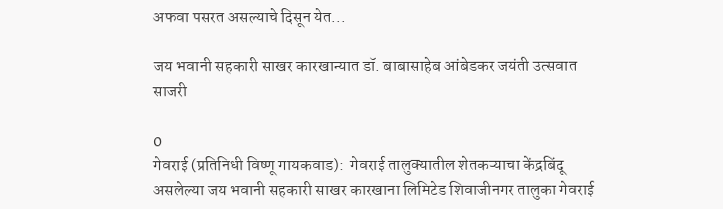अफवा पसरत असल्याचे दिसून येत...

जय भवानी सहकारी साखर कारखान्यात डॉ. बाबासाहेब आंबेडकर जयंती उत्सवात साजरी

0
गेवराई (प्रतिनिधी विष्णू गायकवाड):  गेवराई तालुक्यातील शेतकऱ्याचा केंद्रबिंदू असलेल्या जय भवानी सहकारी साखर कारखाना लिमिटेड शिवाजीनगर तालुका गेवराई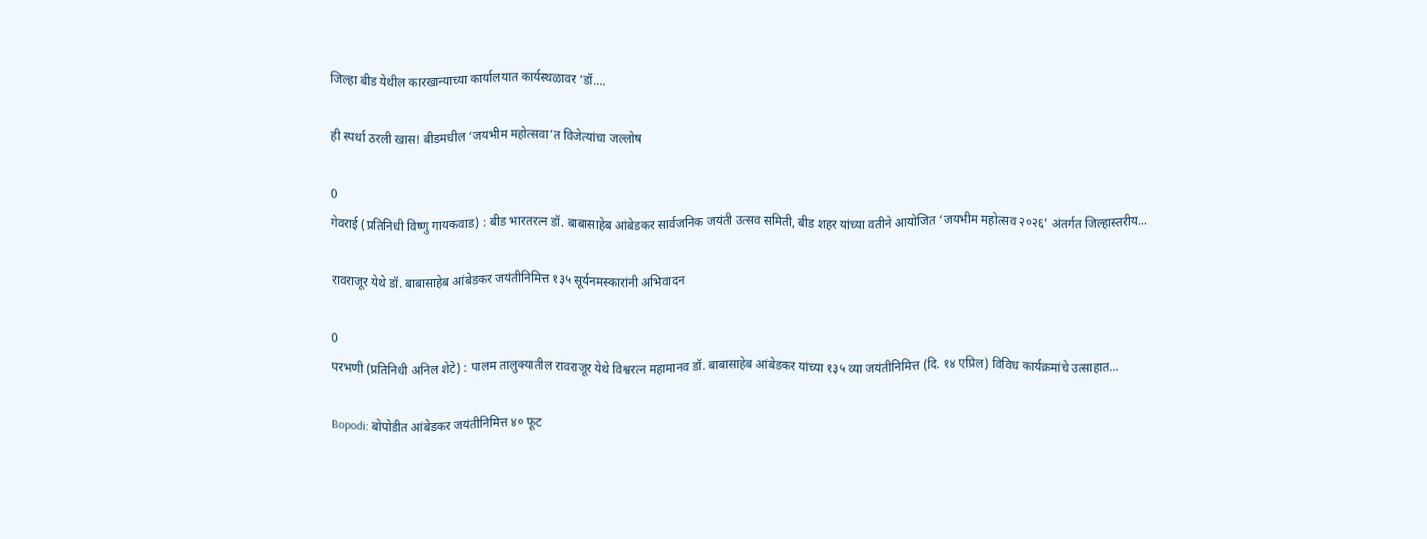जिल्हा बीड येथील कारखान्याच्या कार्यालयात कार्यस्थळावर ‘डॉ....

ही स्पर्धा ठरली खास! बीडमधील ‘जयभीम महोत्सवा’त विजेत्यांचा जल्लोष

0
गेवराई (प्रतिनिधी विष्णु गायकवाड) : बीड भारतरत्न डॉ. बाबासाहेब आंबेडकर सार्वजनिक जयंती उत्सव समिती, बीड शहर यांच्या वतीने आयोजित ‘जयभीम महोत्सव २०२६’ अंतर्गत जिल्हास्तरीय...

रावराजूर येथे डॉ. बाबासाहेब आंबेडकर जयंतीनिमित्त १३५ सूर्यनमस्कारांनी अभिवादन

0
परभणी (प्रतिनिधी अनिल शेटे) : पालम तालुक्यातील रावराजूर येथे विश्वरत्न महामानव डॉ. बाबासाहेब आंबेडकर यांच्या १३५ व्या जयंतीनिमित्त (दि. १४ एप्रिल) विविध कार्यक्रमांचे उत्साहात...

Bopodi: बोपोडीत आंबेडकर जयंतीनिमित्त ४० फूट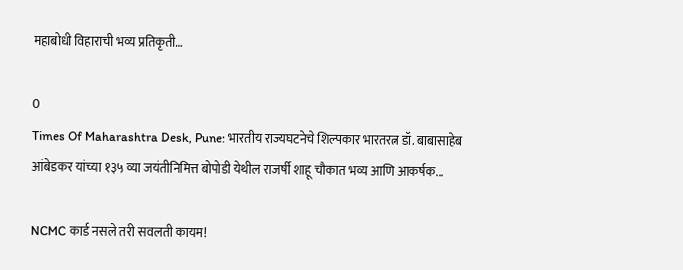महाबोधी विहाराची भव्य प्रतिकृती…

0
Times Of Maharashtra Desk, Pune: भारतीय राज्यघटनेचे शिल्पकार भारतरत्न डॉ. बाबासाहेब आंबेडकर यांच्या १३५ व्या जयंतीनिमित्त बोपोडी येथील राजर्षी शाहू चौकात भव्य आणि आकर्षक...

NCMC कार्ड नसले तरी सवलती कायम!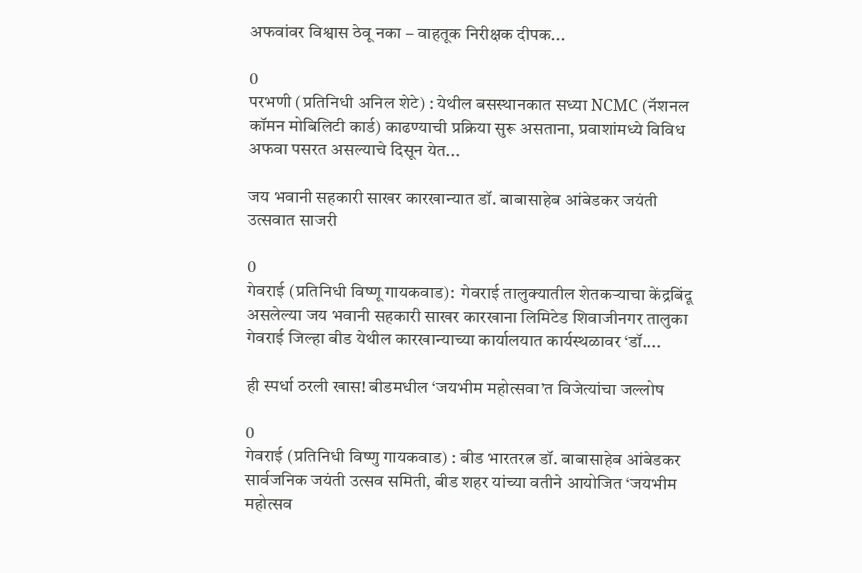अफवांवर विश्वास ठेवू नका – वाहतूक निरीक्षक दीपक...

0
परभणी (प्रतिनिधी अनिल शेटे) : येथील बसस्थानकात सध्या NCMC (नॅशनल कॉमन मोबिलिटी कार्ड) काढण्याची प्रक्रिया सुरू असताना, प्रवाशांमध्ये विविध अफवा पसरत असल्याचे दिसून येत...

जय भवानी सहकारी साखर कारखान्यात डॉ. बाबासाहेब आंबेडकर जयंती उत्सवात साजरी

0
गेवराई (प्रतिनिधी विष्णू गायकवाड):  गेवराई तालुक्यातील शेतकऱ्याचा केंद्रबिंदू असलेल्या जय भवानी सहकारी साखर कारखाना लिमिटेड शिवाजीनगर तालुका गेवराई जिल्हा बीड येथील कारखान्याच्या कार्यालयात कार्यस्थळावर ‘डॉ....

ही स्पर्धा ठरली खास! बीडमधील ‘जयभीम महोत्सवा’त विजेत्यांचा जल्लोष

0
गेवराई (प्रतिनिधी विष्णु गायकवाड) : बीड भारतरत्न डॉ. बाबासाहेब आंबेडकर सार्वजनिक जयंती उत्सव समिती, बीड शहर यांच्या वतीने आयोजित ‘जयभीम महोत्सव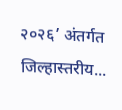२०२६’ अंतर्गत जिल्हास्तरीय...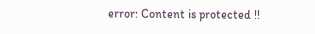error: Content is protected !!